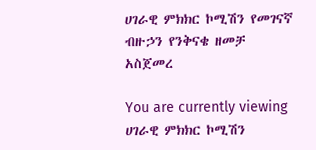ሀገራዊ ምክክር ኮሚሽን የመገናኛ ብዙኃን የንቅናቄ ዘመቻ አስጀመረ

You are currently viewing ሀገራዊ ምክክር ኮሚሽን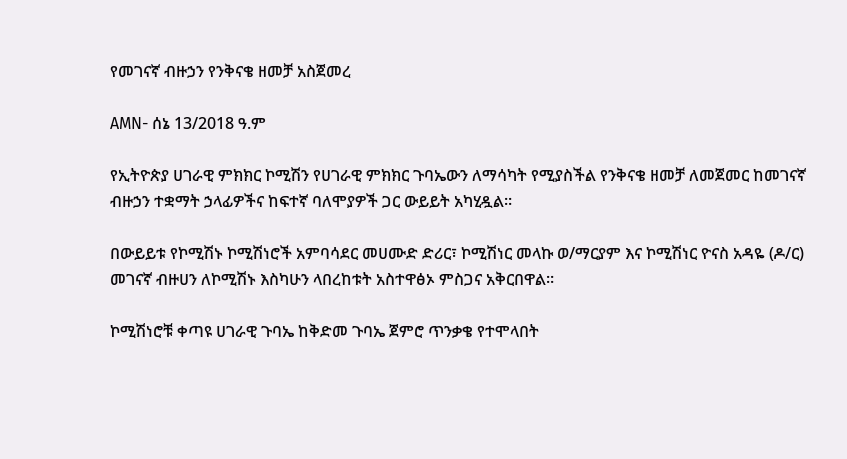የመገናኛ ብዙኃን የንቅናቄ ዘመቻ አስጀመረ

AMN- ሰኔ 13/2018 ዓ.ም

የኢትዮጵያ ሀገራዊ ምክክር ኮሚሽን የሀገራዊ ምክክር ጉባኤውን ለማሳካት የሚያስችል የንቅናቄ ዘመቻ ለመጀመር ከመገናኛ ብዙኃን ተቋማት ኃላፊዎችና ከፍተኛ ባለሞያዎች ጋር ውይይት አካሂዷል።

በውይይቱ የኮሚሽኑ ኮሚሽነሮች አምባሳደር መሀሙድ ድሪር፣ ኮሚሽነር መላኩ ወ/ማርያም እና ኮሚሽነር ዮናስ አዳዬ (ዶ/ር) መገናኛ ብዙሀን ለኮሚሽኑ እስካሁን ላበረከቱት አስተዋፅኦ ምስጋና አቅርበዋል።

ኮሚሽነሮቹ ቀጣዩ ሀገራዊ ጉባኤ ከቅድመ ጉባኤ ጀምሮ ጥንቃቄ የተሞላበት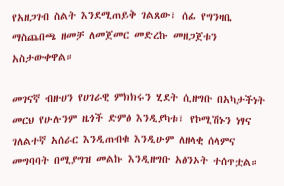የአዘጋገብ ስልት እንደሚጠይቅ ገልጸው፣ ሰፊ የግንዛቤ ማስጨበጫ ዘመቻ ለመጀመር መድረኩ መዘጋጀቱን አስታውቀዋል።

መገናኛ ብዙሀን የሀገራዊ ምክክሩን ሂደት ሲዘግቡ በአካታችነት መርህ የሁሉንም ዜጎች ድምፅ እንዲያካቱ፣ የኮሚሽኑን ነፃና ገለልተኛ አሰራር እንዲጠብቁ እንዲሁም ለዘላቂ ሰላምና መግባባት በሚያግዝ መልኩ እንዲዘግቡ አፅንኦት ተሰጥቷል።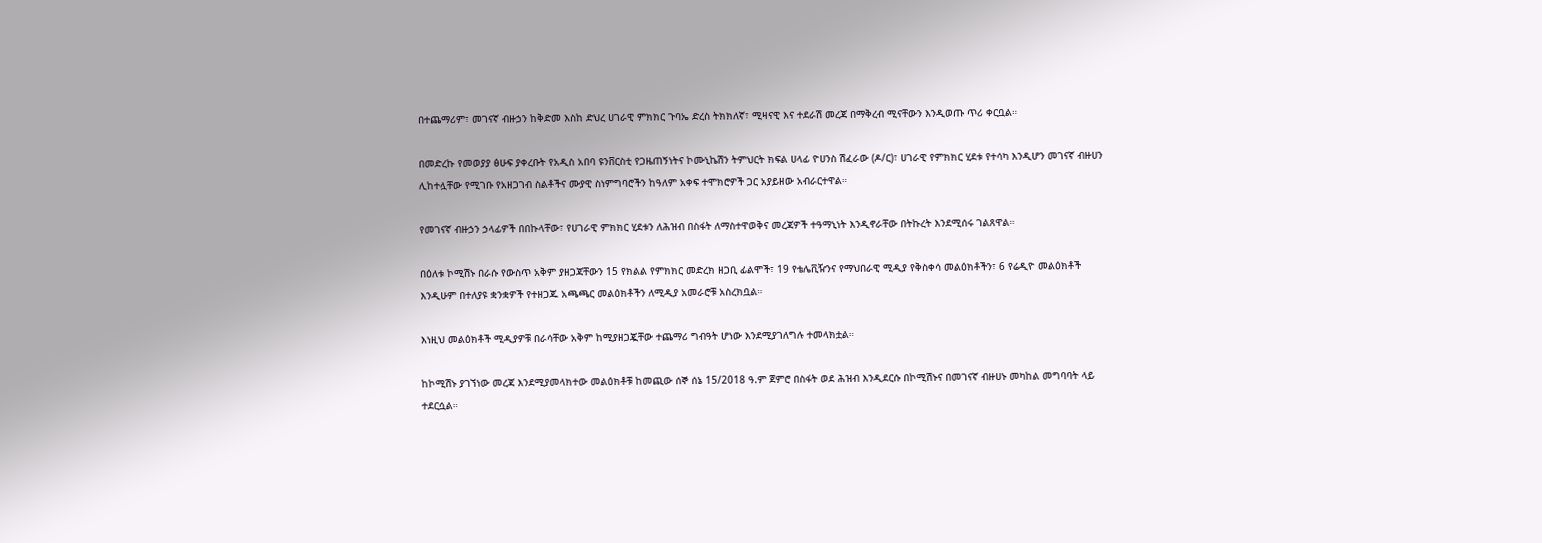በተጨማሪም፣ መገናኛ ብዙኃን ከቅድመ እስከ ድህረ ሀገራዊ ምክክር ጉባኤ ድረስ ትክክለኛ፣ ሚዛናዊ እና ተደራሽ መረጃ በማቅረብ ሚናቸውን እንዲወጡ ጥሪ ቀርቧል።

በመድረኩ የመወያያ ፅሁፍ ያቀረቡት የአዲስ አበባ ዩንቨርስቲ የጋዜጠኝነትና ኮሙኒኬሽን ትምህርት ክፍል ሀላፊ ዮሀንስ ሽፈራው (ዶ/ር)፣ ሀገራዊ የምክክር ሂደቱ የተሳካ እንዲሆን መገናኛ ብዙሀን ሊከተሏቸው የሚገቡ የአዘጋገብ ስልቶችና ሙያዊ ስነምግባሮችን ከዓለም አቀፍ ተሞክሮዎች ጋር አያይዘው አብራርተዋል።

የመገናኛ ብዙኃን ኃላፊዎች በበኩላቸው፣ የሀገራዊ ምክክር ሂደቱን ለሕዝብ በስፋት ለማስተዋወቅና መረጃዎች ተዓማኒነት እንዲኖራቸው በትኩረት እንደሚሰሩ ገልጸዋል።

በዕለቱ ኮሚሽኑ በራሱ የውስጥ አቅም ያዘጋጃቸውን 15 የክልል የምክክር መድረክ ዘጋቢ ፊልሞች፣ 19 የቴሌቪዥንና የማህበራዊ ሚዲያ የቅስቀሳ መልዕክቶችን፣ 6 የሬዲዮ መልዕክቶች እንዲሁም በተለያዩ ቋንቋዎች የተዘጋጁ አጫጫር መልዕክቶችን ለሚዲያ አመራሮቹ አስረክቧል።

እነዚህ መልዕክቶች ሚዲያዎቹ በራሳቸው አቅም ከሚያዘጋጇቸው ተጨማሪ ግብዓት ሆነው እንደሚያገለግሉ ተመላክቷል።

ከኮሚሽኑ ያገኘነው መረጃ እንደሚያመላክተው መልዕክቶቹ ከመጪው ሰኞ ሰኔ 15/2018 ዓ.ም ጀምሮ በስፋት ወደ ሕዝብ እንዲደርሱ በኮሚሽኑና በመገናኛ ብዙሀኑ መካከል መግባባት ላይ ተደርሷል።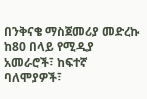በንቅናቄ ማስጀመሪያ መድረኩ ከ80 በላይ የሚዲያ አመራሮች፣ ከፍተኛ ባለሞያዎች፣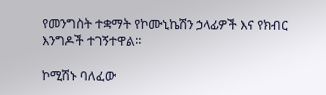የመንግስት ተቋማት የኮሙኒኬሽን ኃላፊዎች እና የክብር እንግዶች ተገኝተዋል።

ኮሚሽኑ ባለፈው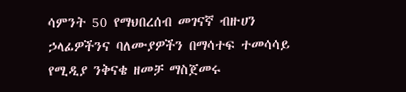ሳምንት 50 የማህበረሰብ መገናኛ ብዙሀን ኃላፊዎችንና ባለሙያዎችን በማሳተፍ ተመሳሳይ የሚዲያ ንቅናቄ ዘመቻ ማስጀመሩ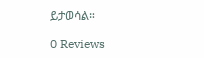ይታወሳል።

0 Reviews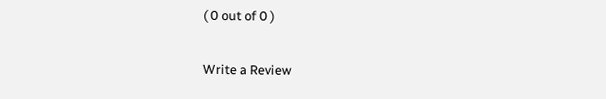( 0 out of 0 )

Write a Review